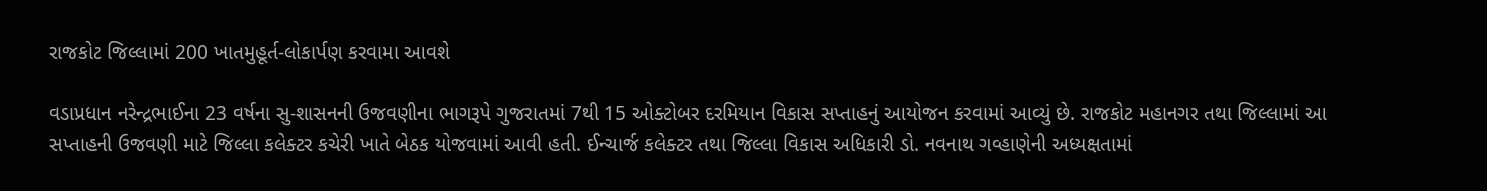રાજકોટ જિલ્લામાં 200 ખાતમુહૂર્ત-લોકાર્પણ કરવામા આવશે

વડાપ્રધાન નરેન્દ્રભાઈના 23 વર્ષના સુ-શાસનની ઉજવણીના ભાગરૂપે ગુજરાતમાં 7થી 15 ઓક્ટોબર દરમિયાન વિકાસ સપ્તાહનું આયોજન કરવામાં આવ્યું છે. રાજકોટ મહાનગર તથા જિલ્લામાં આ સપ્તાહની ઉજવણી માટે જિલ્લા કલેક્ટર કચેરી ખાતે બેઠક યોજવામાં આવી હતી. ઈન્ચાર્જ કલેક્ટર તથા જિલ્લા વિકાસ અધિકારી ડો. નવનાથ ગવ્હાણેની અધ્યક્ષતામાં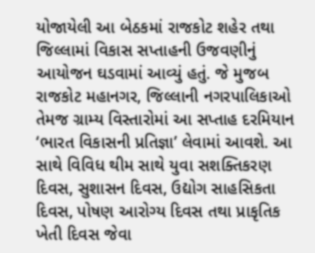યોજાયેલી આ બેઠકમાં રાજકોટ શહેર તથા જિલ્લામાં વિકાસ સપ્તાહની ઉજવણીનું આયોજન ઘડવામાં આવ્યું હતું. જે મુજબ રાજકોટ મહાનગર, જિલ્લાની નગરપાલિકાઓ તેમજ ગ્રામ્ય વિસ્તારોમાં આ સપ્તાહ દરમિયાન ‘ભારત વિકાસની પ્રતિજ્ઞા’ લેવામાં આવશે. આ સાથે વિવિધ થીમ સાથે યુવા સશક્તિકરણ દિવસ, સુશાસન દિવસ, ઉદ્યોગ સાહસિકતા દિવસ, પોષણ આરોગ્ય દિવસ તથા પ્રાકૃતિક ખેતી દિવસ જેવા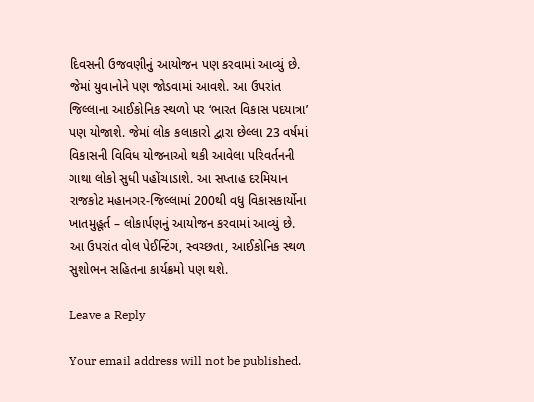દિવસની ઉજવણીનું આયોજન પણ કરવામાં આવ્યું છે. જેમાં યુવાનોને પણ જોડવામાં આવશે. આ ઉપરાંત જિલ્લાના આઈકોનિક સ્થળો પર ‘ભારત વિકાસ પદયાત્રા’ પણ યોજાશે. જેમાં લોક કલાકારો દ્વારા છેલ્લા 23 વર્ષમાં વિકાસની વિવિધ યોજનાઓ થકી આવેલા પરિવર્તનની ગાથા લોકો સુધી પહોંચાડાશે. આ સપ્તાહ દરમિયાન રાજકોટ મહાનગર-જિલ્લામાં 200થી વધુ વિકાસકાર્યોના ખાતમુહૂર્ત – લોકાર્પણનું આયોજન કરવામાં આવ્યું છે. આ ઉપરાંત વોલ પેઈન્ટિંગ, સ્વચ્છતા, આઈકોનિક સ્થળ સુશોભન સહિતના કાર્યક્રમો પણ થશે.

Leave a Reply

Your email address will not be published.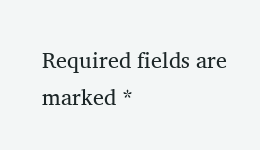Required fields are marked *